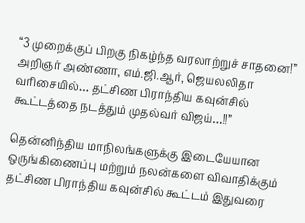“3 முறைக்குப் பிறகு நிகழ்ந்த வரலாற்றுச் சாதனை!” அறிஞர் அண்ணா, எம்.ஜி.ஆர், ஜெயலலிதா வரிசையில்… தட்சிண பிராந்திய கவுன்சில் கூட்டத்தை நடத்தும் முதல்வர் விஜய்…!!”

தென்னிந்திய மாநிலங்களுக்கு இடையேயான ஒருங்கிணைப்பு மற்றும் நலன்களை விவாதிக்கும் தட்சிண பிராந்திய கவுன்சில் கூட்டம் இதுவரை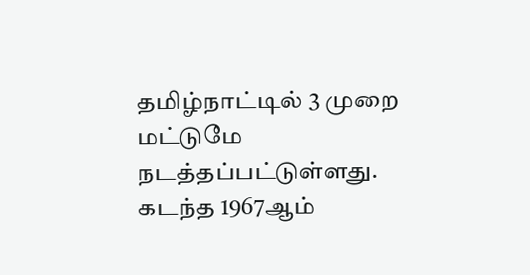தமிழ்நாட்டில் 3 முறை மட்டுமே நடத்தப்பட்டுள்ளது. கடந்த 1967ஆம்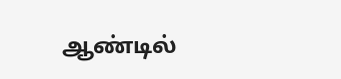ஆண்டில்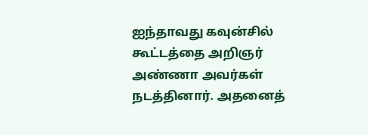ஐந்தாவது கவுன்சில் கூட்டத்தை அறிஞர் அண்ணா அவர்கள் நடத்தினார். அதனைத்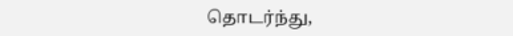தொடர்ந்து,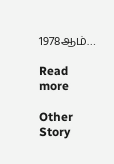1978ஆம்…

Read more

Other Story